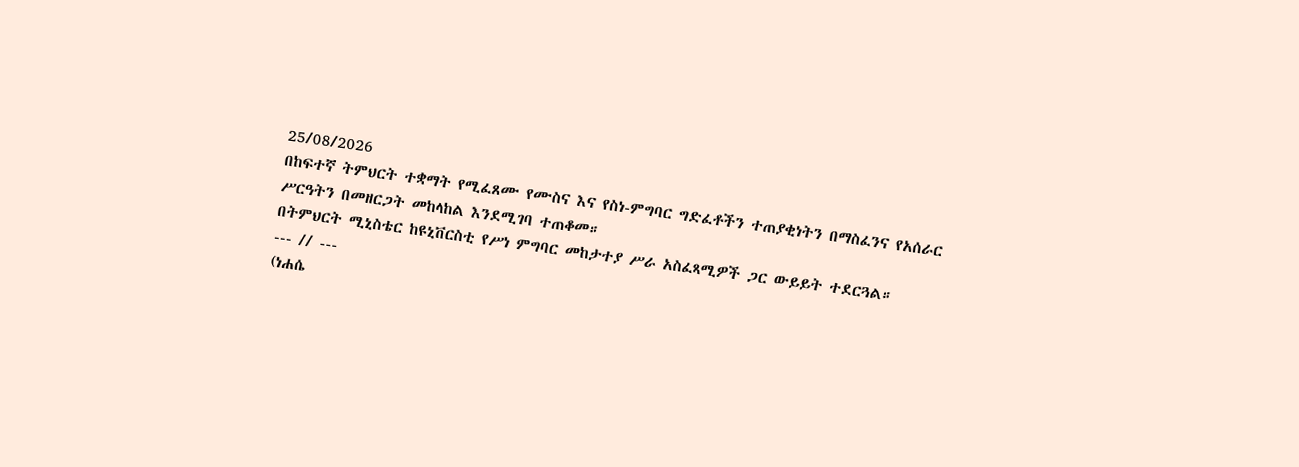25/08/2026
በከፍተኛ ትምህርት ተቋማት የሚፈጸሙ የሙስና እና የስነ-ምግባር ግድፈቶችን ተጠያቂነትን በማስፈንና የአሰራር ሥርዓትን በመዘርጋት መከላከል እንደሚገባ ተጠቆመ።
በትምህርት ሚኒስቴር ከዩኒቨርስቲ የሥነ ምግባር መከታተያ ሥራ አስፈጻሚዎች ጋር ውይይት ተደርጓል።
--- // ---
(ነሐሴ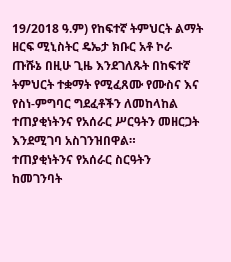19/2018 ዓ.ም) የከፍተኛ ትምህርት ልማት ዘርፍ ሚኒስትር ዴኤታ ክቡር አቶ ኮራ ጡሹኔ በዚሁ ጊዜ እንደገለጹት በከፍተኛ ትምህርት ተቋማት የሚፈጸሙ የሙስና እና የስነ-ምግባር ግደፈቶችን ለመከላከል ተጠያቂነትንና የአሰራር ሥርዓትን መዘርጋት እንደሚገባ አስገንዝበዋል።
ተጠያቂነትንና የአሰራር ስርዓትን ከመገንባት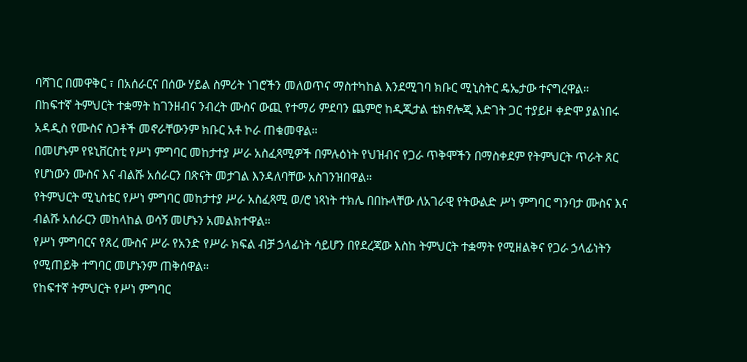ባሻገር በመዋቅር ፣ በአሰራርና በሰው ሃይል ስምሪት ነገሮችን መለወጥና ማስተካከል እንደሚገባ ክቡር ሚኒስትር ዴኤታው ተናግረዋል።
በከፍተኛ ትምህርት ተቋማት ከገንዘብና ንብረት ሙስና ውጪ የተማሪ ምደባን ጨምሮ ከዲጂታል ቴክኖሎጂ እድገት ጋር ተያይዞ ቀድሞ ያልነበሩ አዳዲስ የሙስና ስጋቶች መኖራቸውንም ክቡር አቶ ኮራ ጠቁመዋል።
በመሆኑም የዩኒቨርስቲ የሥነ ምግባር መከታተያ ሥራ አስፈጻሚዎች በምሉዕነት የህዝብና የጋራ ጥቅሞችን በማስቀደም የትምህርት ጥራት ጸር የሆነውን ሙስና እና ብልሹ አሰራርን በጽናት መታገል እንዳለባቸው አስገንዝበዋል።
የትምህርት ሚኒስቴር የሥነ ምግባር መከታተያ ሥራ አስፈጻሚ ወ/ሮ ነጻነት ተክሌ በበኩላቸው ለአገራዊ የትውልድ ሥነ ምግባር ግንባታ ሙስና እና ብልሹ አሰራርን መከላከል ወሳኝ መሆኑን አመልክተዋል።
የሥነ ምግባርና የጸረ ሙስና ሥራ የአንድ የሥራ ክፍል ብቻ ኃላፊነት ሳይሆን በየደረጃው እስከ ትምህርት ተቋማት የሚዘልቅና የጋራ ኃላፊነትን የሚጠይቅ ተግባር መሆኑንም ጠቅሰዋል።
የከፍተኛ ትምህርት የሥነ ምግባር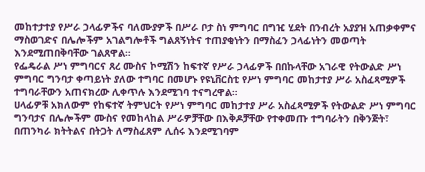መከተታተያ የሥራ ኃላፊዎችና ባለሙያዎች በሥራ ቦታ ስነ ምግባር በግዢ ሂደት በንብረት አያያዝ አጠቃቀምና ማስወገድና በሌሎችም አገልግሎቶች ግልጸኝነትና ተጠያቂነትን በማስፈን ኃላፊነትን መወጣት እንደሚጠበቅባቸው ገልጸዋል።
የፌዴራል ሥነ ምግባርና ጸረ ሙስና ኮሚሽን ከፍተኛ የሥራ ኃላፊዎች በበኩላቸው አገራዊ የትውልድ ሥነ ምግባር ግንባታ ቀጣይነት ያለው ተግባር በመሆኑ የዩኒቨርስቲ የሥነ ምግባር መከታተያ ሥራ አስፈጻሚዎች ተግባራቸውን አጠናክረው ሊቀጥሉ እንደሚገባ ተናግረዋል።
ሀላፊዎቹ አክለውም የከፍተኛ ትምህርት የሥነ ምግባር መከታተያ ሥራ አስፈጻሚዎች የትውልድ ሥነ ምግባር ግንባታና በሌሎችም ሙስና የመከላከል ሥራዎቻቸው በእቅዶቻቸው የተቀመጡ ተግባራትን በቅንጅት፣ በጠንካራ ክትትልና በትጋት ለማስፈጸም ሊሰሩ እንደሚገባም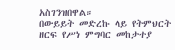አስገንዝበዋል።
በውይይት መድረኩ ላይ የትምህርት ዘርፍ የሥነ ምግባር መከታተያ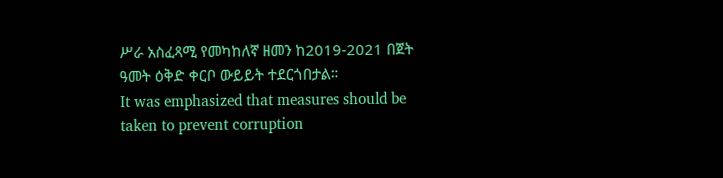ሥራ አስፈጻሚ የመካከለኛ ዘመን ከ2019-2021 በጀት ዓመት ዕቅድ ቀርቦ ውይይት ተደርጎበታል።
It was emphasized that measures should be taken to prevent corruption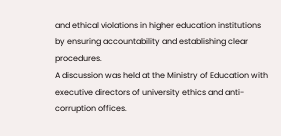and ethical violations in higher education institutions by ensuring accountability and establishing clear procedures.
A discussion was held at the Ministry of Education with executive directors of university ethics and anti-corruption offices.